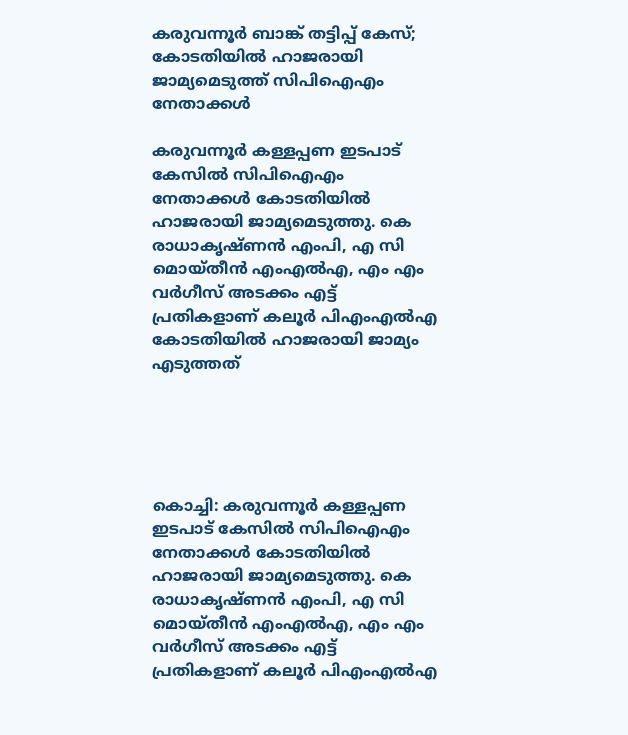കരുവന്നൂര്‍ ബാങ്ക് തട്ടിപ്പ് കേസ്; കോടതിയില്‍ ഹാജരായി ജാമ്യമെടുത്ത് സിപിഐഎം നേതാക്കള്‍

കരുവന്നൂര്‍ കള്ളപ്പണ ഇടപാട് കേസില്‍ സിപിഐഎം നേതാക്കള്‍ കോടതിയില്‍ ഹാജരായി ജാമ്യമെടുത്തു. കെ രാധാകൃഷ്ണന്‍ എംപി, എ സി മൊയ്തീന്‍ എംഎല്‍എ, എം എം വര്‍ഗീസ് അടക്കം എട്ട് പ്രതികളാണ് കലൂര്‍ പിഎംഎല്‍എ കോടതിയില്‍ ഹാജരായി ജാമ്യം എടുത്തത്





കൊച്ചി: കരുവന്നൂര്‍ കള്ളപ്പണ ഇടപാട് കേസില്‍ സിപിഐഎം നേതാക്കള്‍ കോടതിയില്‍ ഹാജരായി ജാമ്യമെടുത്തു. കെ രാധാകൃഷ്ണന്‍ എംപി, എ സി മൊയ്തീന്‍ എംഎല്‍എ, എം എം വര്‍ഗീസ് അടക്കം എട്ട് പ്രതികളാണ് കലൂര്‍ പിഎംഎല്‍എ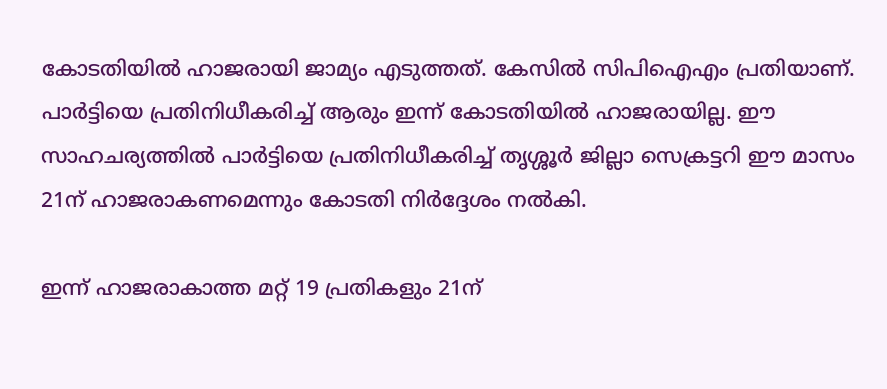കോടതിയില്‍ ഹാജരായി ജാമ്യം എടുത്തത്. കേസില്‍ സിപിഐഎം പ്രതിയാണ്. പാര്‍ട്ടിയെ പ്രതിനിധീകരിച്ച് ആരും ഇന്ന് കോടതിയില്‍ ഹാജരായില്ല. ഈ സാഹചര്യത്തില്‍ പാര്‍ട്ടിയെ പ്രതിനിധീകരിച്ച് തൃശ്ശൂര്‍ ജില്ലാ സെക്രട്ടറി ഈ മാസം 21ന് ഹാജരാകണമെന്നും കോടതി നിര്‍ദ്ദേശം നല്‍കി.

ഇന്ന് ഹാജരാകാത്ത മറ്റ് 19 പ്രതികളും 21ന്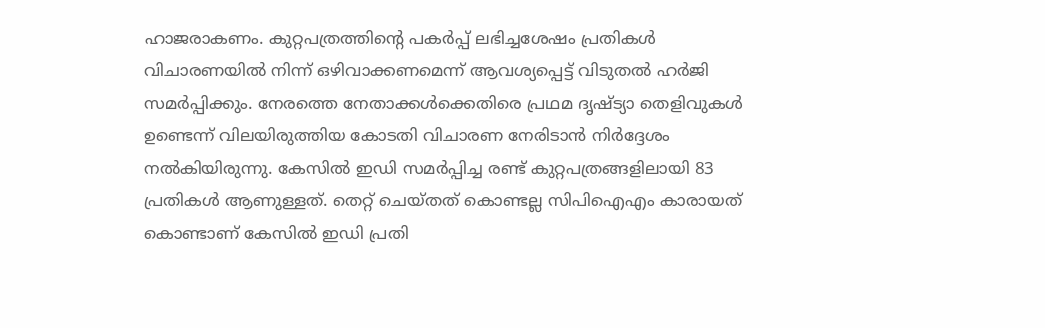ഹാജരാകണം. കുറ്റപത്രത്തിന്റെ പകര്‍പ്പ് ലഭിച്ചശേഷം പ്രതികള്‍ വിചാരണയില്‍ നിന്ന് ഒഴിവാക്കണമെന്ന് ആവശ്യപ്പെട്ട് വിടുതല്‍ ഹര്‍ജി സമര്‍പ്പിക്കും. നേരത്തെ നേതാക്കള്‍ക്കെതിരെ പ്രഥമ ദൃഷ്ട്യാ തെളിവുകള്‍ ഉണ്ടെന്ന് വിലയിരുത്തിയ കോടതി വിചാരണ നേരിടാന്‍ നിര്‍ദ്ദേശം നല്‍കിയിരുന്നു. കേസില്‍ ഇഡി സമര്‍പ്പിച്ച രണ്ട് കുറ്റപത്രങ്ങളിലായി 83 പ്രതികള്‍ ആണുള്ളത്. തെറ്റ് ചെയ്തത് കൊണ്ടല്ല സിപിഐഎം കാരായത് കൊണ്ടാണ് കേസില്‍ ഇഡി പ്രതി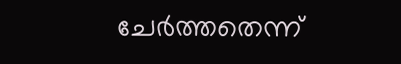ചേര്‍ത്തതെന്ന്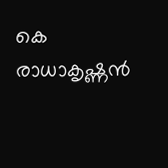കെ രാധാകൃഷ്ണന്‍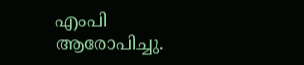എംപി ആരോപിച്ചു.